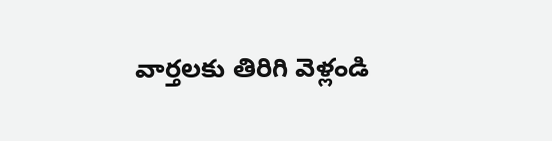వార్తలకు తిరిగి వెళ్లండి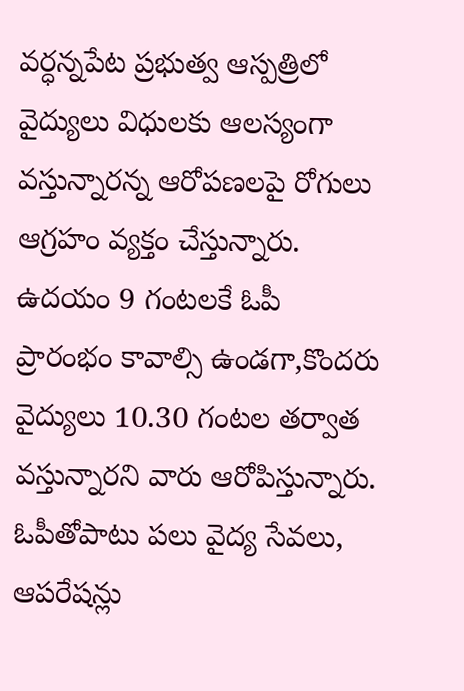వర్ధన్నపేట ప్రభుత్వ ఆస్పత్రిలో వైద్యులు విధులకు ఆలస్యంగా వస్తున్నారన్న ఆరోపణలపై రోగులు ఆగ్రహం వ్యక్తం చేస్తున్నారు. ఉదయం 9 గంటలకే ఓపీ ప్రారంభం కావాల్సి ఉండగా,కొందరు వైద్యులు 10.30 గంటల తర్వాత వస్తున్నారని వారు ఆరోపిస్తున్నారు.
ఓపీతోపాటు పలు వైద్య సేవలు, ఆపరేషన్లు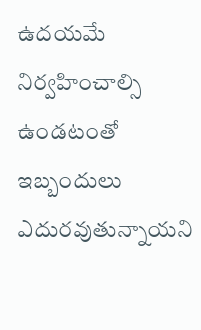ఉదయమే నిర్వహించాల్సి ఉండటంతో ఇబ్బందులు ఎదురవుతున్నాయని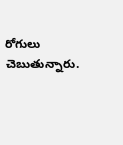రోగులు చెబుతున్నారు.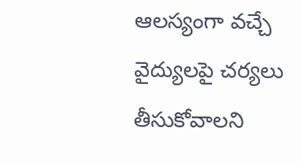ఆలస్యంగా వచ్చే వైద్యులపై చర్యలు తీసుకోవాలని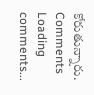కోరుతున్నారు.
Comments
Loading comments...